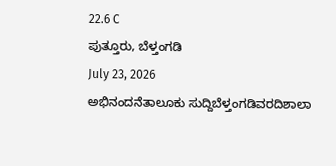22.6 C
ಪುತ್ತೂರು, ಬೆಳ್ತಂಗಡಿ
July 23, 2026
ಅಭಿನಂದನೆತಾಲೂಕು ಸುದ್ದಿಬೆಳ್ತಂಗಡಿವರದಿಶಾಲಾ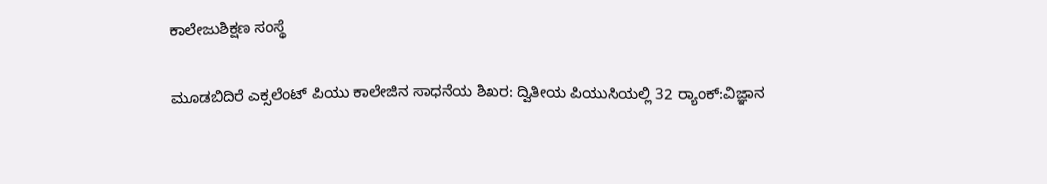ಕಾಲೇಜುಶಿಕ್ಷಣ ಸಂಸ್ಥೆ

ಮೂಡಬಿದಿರೆ ಎಕ್ಸಲೆಂಟ್ ಪಿಯು ಕಾಲೇಜಿನ ಸಾಧನೆಯ ಶಿಖರ: ದ್ವಿತೀಯ ಪಿಯುಸಿಯಲ್ಲಿ 32 ರ‍್ಯಾಂಕ್‌:ವಿಜ್ಞಾನ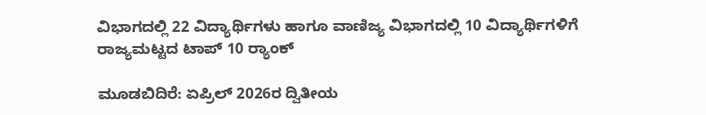ವಿಭಾಗದಲ್ಲಿ 22 ವಿದ್ಯಾರ್ಥಿಗಳು ಹಾಗೂ ವಾಣಿಜ್ಯ ವಿಭಾಗದಲ್ಲಿ 10 ವಿದ್ಯಾರ್ಥಿಗಳಿಗೆ ರಾಜ್ಯಮಟ್ಟದ ಟಾಪ್ 10 ರ‍್ಯಾಂಕ್‌

ಮೂಡಬಿದಿರೆ: ಏಪ್ರಿಲ್ 2026ರ ದ್ವಿತೀಯ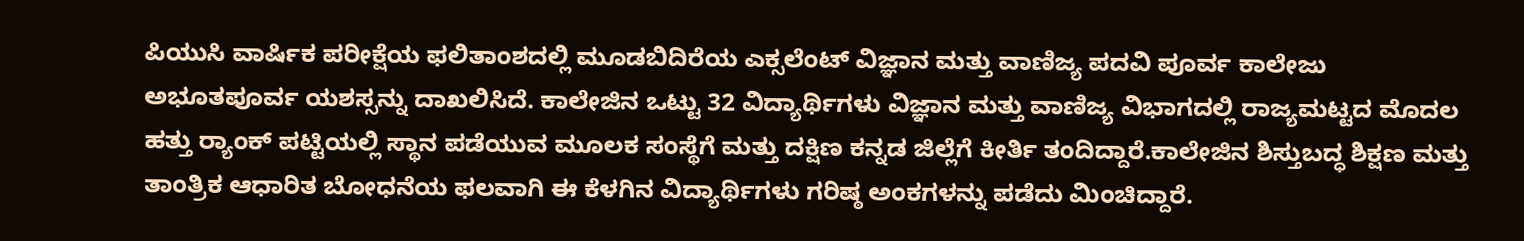ಪಿಯುಸಿ ವಾರ್ಷಿಕ ಪರೀಕ್ಷೆಯ ಫಲಿತಾಂಶದಲ್ಲಿ ಮೂಡಬಿದಿರೆಯ ಎಕ್ಸಲೆಂಟ್ ವಿಜ್ಞಾನ ಮತ್ತು ವಾಣಿಜ್ಯ ಪದವಿ ಪೂರ್ವ ಕಾಲೇಜು ಅಭೂತಪೂರ್ವ ಯಶಸ್ಸನ್ನು ದಾಖಲಿಸಿದೆ. ಕಾಲೇಜಿನ ಒಟ್ಟು 32 ವಿದ್ಯಾರ್ಥಿಗಳು ವಿಜ್ಞಾನ ಮತ್ತು ವಾಣಿಜ್ಯ ವಿಭಾಗದಲ್ಲಿ ರಾಜ್ಯಮಟ್ಟದ ಮೊದಲ ಹತ್ತು ರ‍್ಯಾಂಕ್‌ ಪಟ್ಟಿಯಲ್ಲಿ ಸ್ಥಾನ ಪಡೆಯುವ ಮೂಲಕ ಸಂಸ್ಥೆಗೆ ಮತ್ತು ದಕ್ಷಿಣ ಕನ್ನಡ ಜಿಲ್ಲೆಗೆ ಕೀರ್ತಿ ತಂದಿದ್ದಾರೆ.ಕಾಲೇಜಿನ ಶಿಸ್ತುಬದ್ಧ ಶಿಕ್ಷಣ ಮತ್ತು ತಾಂತ್ರಿಕ ಆಧಾರಿತ ಬೋಧನೆಯ ಫಲವಾಗಿ ಈ ಕೆಳಗಿನ ವಿದ್ಯಾರ್ಥಿಗಳು ಗರಿಷ್ಠ ಅಂಕಗಳನ್ನು ಪಡೆದು ಮಿಂಚಿದ್ದಾರೆ.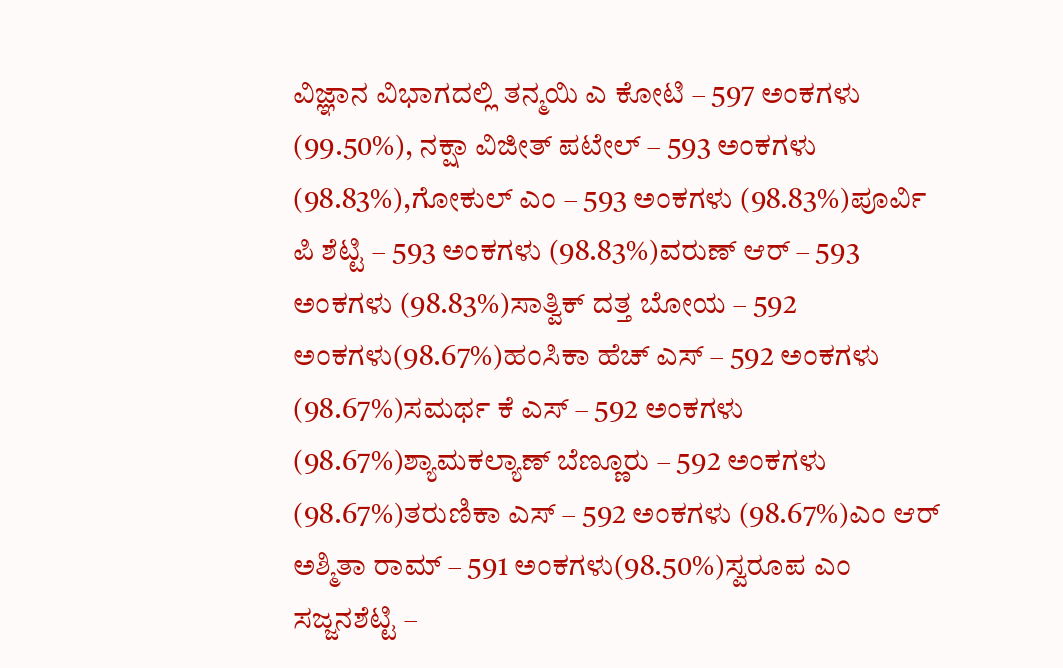ವಿಜ್ಞಾನ ವಿಭಾಗದಲ್ಲಿ ತನ್ಮಯಿ ಎ ಕೋಟಿ – 597 ಅಂಕಗಳು (99.50%), ನಕ್ಷಾ ವಿಜೀತ್ ಪಟೇಲ್ – 593 ಅಂಕಗಳು (98.83%),ಗೋಕುಲ್ ಎಂ – 593 ಅಂಕಗಳು (98.83%)ಪೂರ್ವಿ ಪಿ ಶೆಟ್ಟಿ – 593 ಅಂಕಗಳು (98.83%)ವರುಣ್ ಆರ್ – 593 ಅಂಕಗಳು (98.83%)ಸಾತ್ವಿಕ್ ದತ್ತ ಬೋಯ – 592 ಅಂಕಗಳು(98.67%)ಹಂಸಿಕಾ ಹೆಚ್ ಎಸ್ – 592 ಅಂಕಗಳು (98.67%)ಸಮರ್ಥ ಕೆ ಎಸ್ – 592 ಅಂಕಗಳು (98.67%)ಶ್ಯಾಮಕಲ್ಯಾಣ್ ಬೆಣ್ಣೂರು – 592 ಅಂಕಗಳು (98.67%)ತರುಣಿಕಾ ಎಸ್ – 592 ಅಂಕಗಳು (98.67%)ಎಂ ಆರ್ ಅಶ್ಮಿತಾ ರಾಮ್ – 591 ಅಂಕಗಳು(98.50%)ಸ್ವರೂಪ ಎಂ ಸಜ್ಜನಶೆಟ್ಟಿ –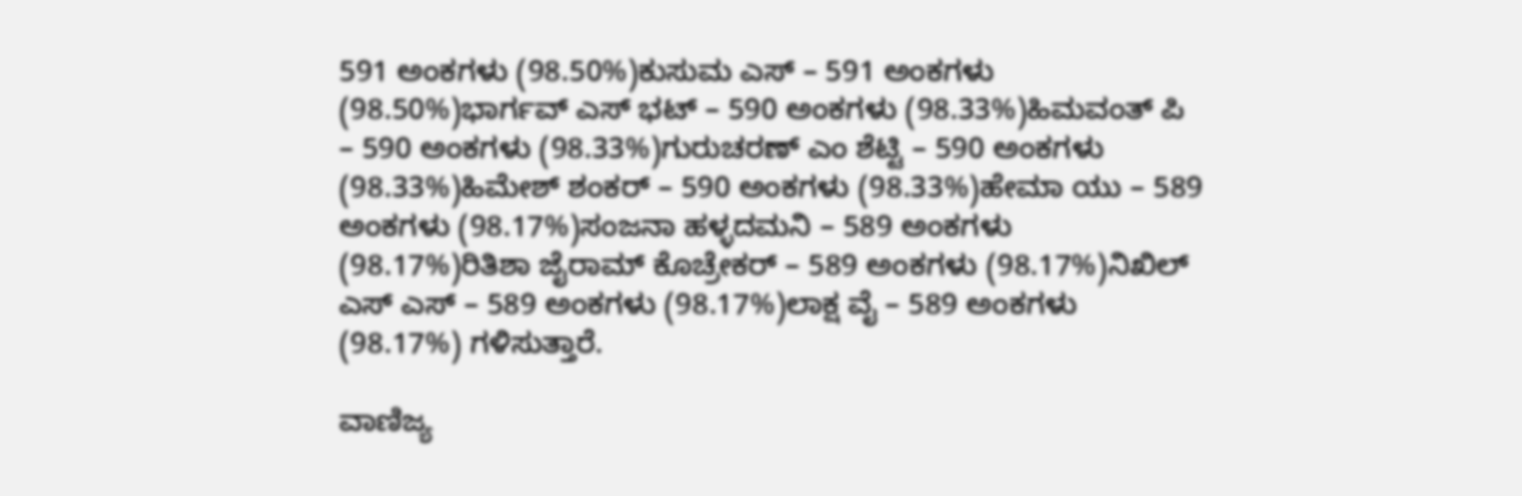591 ಅಂಕಗಳು (98.50%)ಕುಸುಮ ಎಸ್ – 591 ಅಂಕಗಳು (98.50%)ಭಾರ್ಗವ್ ಎಸ್ ಭಟ್ – 590 ಅಂಕಗಳು (98.33%)ಹಿಮವಂತ್ ಪಿ – 590 ಅಂಕಗಳು (98.33%)ಗುರುಚರಣ್ ಎಂ ಶೆಟ್ಟಿ – 590 ಅಂಕಗಳು (98.33%)ಹಿಮೇಶ್ ಶಂಕರ್ – 590 ಅಂಕಗಳು (98.33%)ಹೇಮಾ ಯು – 589 ಅಂಕಗಳು (98.17%)ಸಂಜನಾ ಹಳ್ಳದಮನಿ – 589 ಅಂಕಗಳು (98.17%)ರಿತಿಶಾ ಜೈರಾಮ್ ಕೊಚ್ರೇಕರ್ – 589 ಅಂಕಗಳು (98.17%)ನಿಖಿಲ್ ಎಸ್ ಎಸ್ – 589 ಅಂಕಗಳು (98.17%)ಲಾಕ್ಷ ವೈ – 589 ಅಂಕಗಳು (98.17%) ಗಳಿಸುತ್ತಾರೆ.

ವಾಣಿಜ್ಯ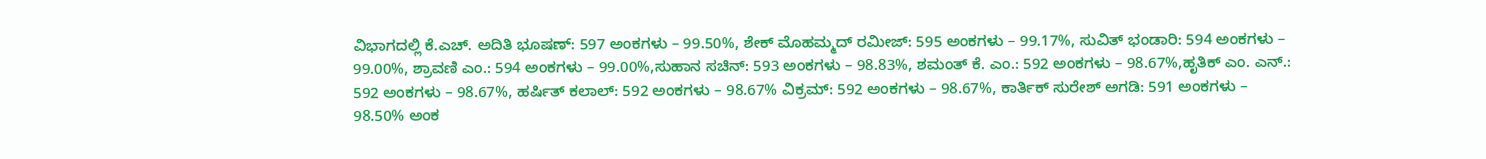ವಿಭಾಗದಲ್ಲಿ ಕೆ.ಎಚ್. ಅದಿತಿ ಭೂಷಣ್: 597 ಅಂಕಗಳು – 99.50%, ಶೇಕ್ ಮೊಹಮ್ಮದ್ ರಮೀಜ್: 595 ಅಂಕಗಳು – 99.17%, ಸುವಿತ್ ಭಂಡಾರಿ: 594 ಅಂಕಗಳು – 99.00%, ಶ್ರಾವಣಿ ಎಂ.: 594 ಅಂಕಗಳು – 99.00%,ಸುಹಾನ ಸಚಿನ್: 593 ಅಂಕಗಳು – 98.83%, ಶಮಂತ್ ಕೆ. ಎಂ.: 592 ಅಂಕಗಳು – 98.67%,ಹೃತಿಕ್ ಎಂ. ಎನ್.: 592 ಅಂಕಗಳು – 98.67%, ಹರ್ಷಿತ್ ಕಲಾಲ್: 592 ಅಂಕಗಳು – 98.67% ವಿಕ್ರಮ್: 592 ಅಂಕಗಳು – 98.67%, ಕಾರ್ತಿಕ್ ಸುರೇಶ್ ಅಗಡಿ: 591 ಅಂಕಗಳು – 98.50% ಅಂಕ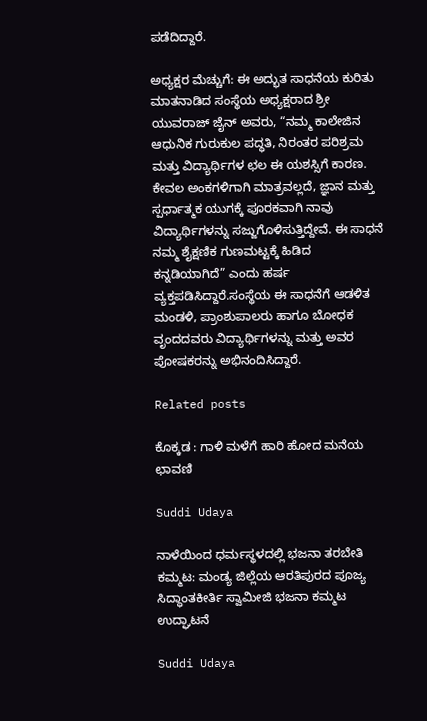ಪಡೆದಿದ್ದಾರೆ.

ಅಧ್ಯಕ್ಷರ ಮೆಚ್ಚುಗೆ: ಈ ಅದ್ಭುತ ಸಾಧನೆಯ ಕುರಿತು ಮಾತನಾಡಿದ ಸಂಸ್ಥೆಯ ಅಧ್ಯಕ್ಷರಾದ ಶ್ರೀ ಯುವರಾಜ್ ಜೈನ್ ಅವರು, “ನಮ್ಮ ಕಾಲೇಜಿನ ಆಧುನಿಕ ಗುರುಕುಲ ಪದ್ಧತಿ, ನಿರಂತರ ಪರಿಶ್ರಮ ಮತ್ತು ವಿದ್ಯಾರ್ಥಿಗಳ ಛಲ ಈ ಯಶಸ್ಸಿಗೆ ಕಾರಣ. ಕೇವಲ ಅಂಕಗಳಿಗಾಗಿ ಮಾತ್ರವಲ್ಲದೆ, ಜ್ಞಾನ ಮತ್ತು ಸ್ಪರ್ಧಾತ್ಮಕ ಯುಗಕ್ಕೆ ಪೂರಕವಾಗಿ ನಾವು ವಿದ್ಯಾರ್ಥಿಗಳನ್ನು ಸಜ್ಜುಗೊಳಿಸುತ್ತಿದ್ದೇವೆ. ಈ ಸಾಧನೆ ನಮ್ಮ ಶೈಕ್ಷಣಿಕ ಗುಣಮಟ್ಟಕ್ಕೆ ಹಿಡಿದ ಕನ್ನಡಿಯಾಗಿದೆ” ಎಂದು ಹರ್ಷ ವ್ಯಕ್ತಪಡಿಸಿದ್ದಾರೆ.ಸಂಸ್ಥೆಯ ಈ ಸಾಧನೆಗೆ ಆಡಳಿತ ಮಂಡಳಿ, ಪ್ರಾಂಶುಪಾಲರು ಹಾಗೂ ಬೋಧಕ ವೃಂದದವರು ವಿದ್ಯಾರ್ಥಿಗಳನ್ನು ಮತ್ತು ಅವರ ಪೋಷಕರನ್ನು ಅಭಿನಂದಿಸಿದ್ದಾರೆ.

Related posts

ಕೊಕ್ಕಡ : ಗಾಳಿ ಮಳೆಗೆ ಹಾರಿ ಹೋದ ಮನೆಯ ಛಾವಣಿ

Suddi Udaya

ನಾಳೆಯಿಂದ ಧರ್ಮಸ್ಥಳದಲ್ಲಿ ಭಜನಾ ತರಬೇತಿ ಕಮ್ಮಟ: ಮಂಡ್ಯ ಜಿಲ್ಲೆಯ ಆರತಿಪುರದ ಪೂಜ್ಯ ಸಿದ್ಧಾಂತಕೀರ್ತಿ ಸ್ವಾಮೀಜಿ ಭಜನಾ ಕಮ್ಮಟ ಉದ್ಘಾಟನೆ

Suddi Udaya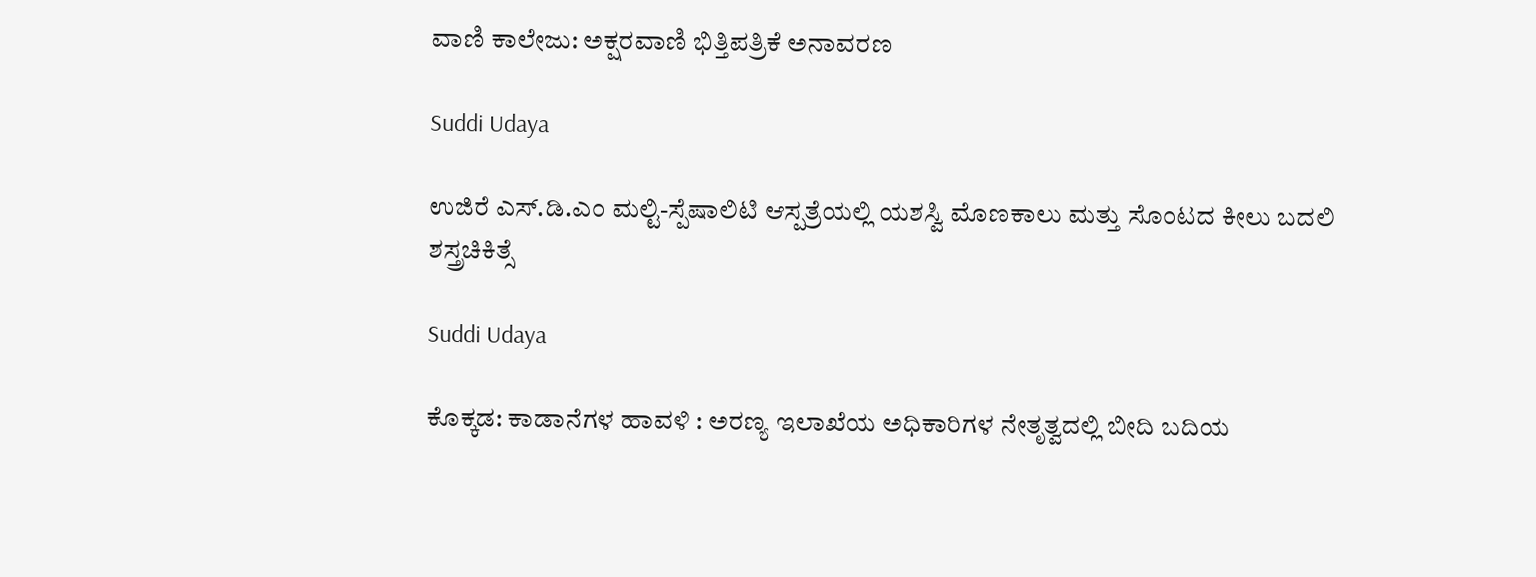ವಾಣಿ ಕಾಲೇಜು: ಅಕ್ಷರವಾಣಿ ಭಿತ್ತಿಪತ್ರಿಕೆ ಅನಾವರಣ

Suddi Udaya

ಉಜಿರೆ ಎಸ್.ಡಿ.ಎಂ ಮಲ್ಟಿ-ಸ್ಪೆಷಾಲಿಟಿ ಆಸ್ಪತ್ರೆಯಲ್ಲಿ ಯಶಸ್ವಿ ಮೊಣಕಾಲು ಮತ್ತು ಸೊಂಟದ ಕೀಲು ಬದಲಿ ಶಸ್ತ್ರಚಿಕಿತ್ಸೆ

Suddi Udaya

ಕೊಕ್ಕಡ: ಕಾಡಾನೆಗಳ ಹಾವಳಿ : ಅರಣ್ಯ ಇಲಾಖೆಯ ಅಧಿಕಾರಿಗಳ ನೇತೃತ್ವದಲ್ಲಿ ಬೀದಿ ಬದಿಯ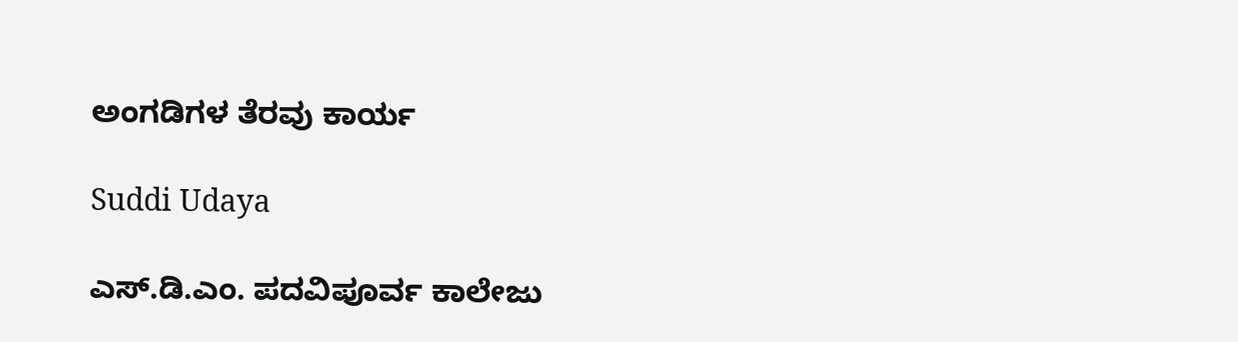ಅಂಗಡಿಗಳ ತೆರವು ಕಾರ್ಯ

Suddi Udaya

ಎಸ್.ಡಿ.ಎಂ. ಪದವಿಪೂರ್ವ ಕಾಲೇಜು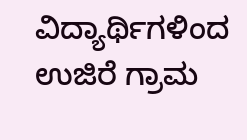ವಿದ್ಯಾರ್ಥಿಗಳಿಂದ ಉಜಿರೆ ಗ್ರಾಮ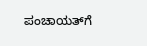ಪಂಚಾಯತ್‌ಗೆ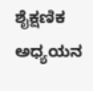ಶೈಕ್ಷಣಿಕ ಅಧ್ಯಯನ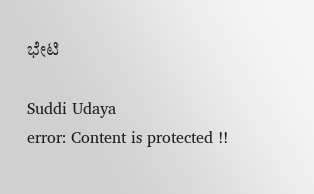ಭೇಟಿ

Suddi Udaya
error: Content is protected !!